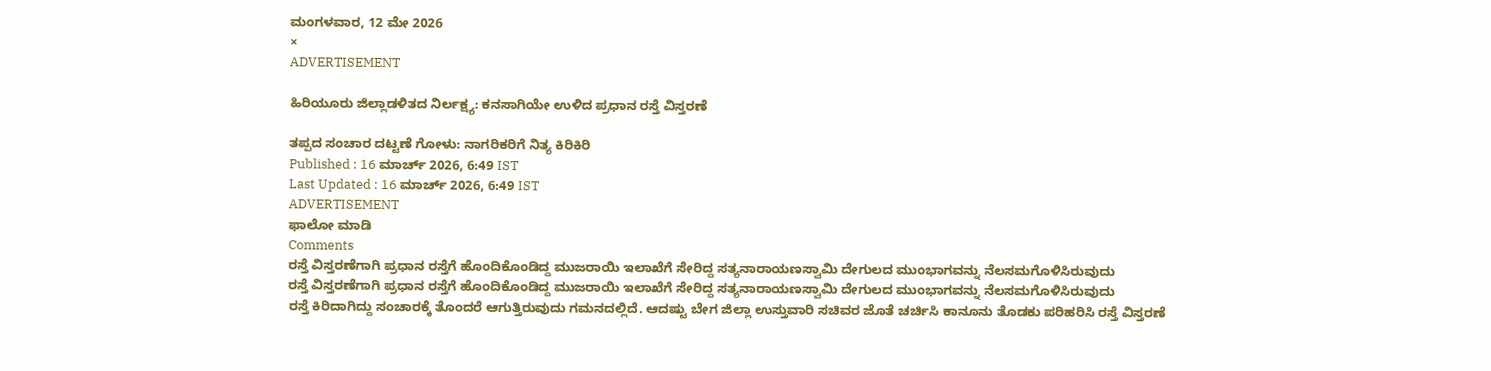ಮಂಗಳವಾರ, 12 ಮೇ 2026
×
ADVERTISEMENT

ಹಿರಿಯೂರು ಜಿಲ್ಲಾಡಳಿತದ ನಿರ್ಲಕ್ಷ್ಯ: ಕನಸಾಗಿಯೇ ಉಳಿದ ಪ್ರಧಾನ ರಸ್ತೆ ವಿಸ್ತರಣೆ

ತಪ್ಪದ ಸಂಚಾರ ದಟ್ಟಣೆ ಗೋಳು: ನಾಗರಿಕರಿಗೆ ನಿತ್ಯ ಕಿರಿಕಿರಿ
Published : 16 ಮಾರ್ಚ್ 2026, 6:49 IST
Last Updated : 16 ಮಾರ್ಚ್ 2026, 6:49 IST
ADVERTISEMENT
ಫಾಲೋ ಮಾಡಿ
Comments
ರಸ್ತೆ ವಿಸ್ತರಣೆಗಾಗಿ ಪ್ರಧಾನ ರಸ್ತೆಗೆ ಹೊಂದಿಕೊಂಡಿದ್ದ ಮುಜರಾಯಿ ಇಲಾಖೆಗೆ ಸೇರಿದ್ದ ಸತ್ಯನಾರಾಯಣಸ್ವಾಮಿ ದೇಗುಲದ ಮುಂಭಾಗವನ್ನು ನೆಲಸಮಗೊಳಿಸಿರುವುದು
ರಸ್ತೆ ವಿಸ್ತರಣೆಗಾಗಿ ಪ್ರಧಾನ ರಸ್ತೆಗೆ ಹೊಂದಿಕೊಂಡಿದ್ದ ಮುಜರಾಯಿ ಇಲಾಖೆಗೆ ಸೇರಿದ್ದ ಸತ್ಯನಾರಾಯಣಸ್ವಾಮಿ ದೇಗುಲದ ಮುಂಭಾಗವನ್ನು ನೆಲಸಮಗೊಳಿಸಿರುವುದು
ರಸ್ತೆ ಕಿರಿದಾಗಿದ್ದು ಸಂಚಾರಕ್ಕೆ ತೊಂದರೆ ಆಗುತ್ತಿರುವುದು ಗಮನದಲ್ಲಿದೆ. ಆದಷ್ಟು ಬೇಗ ಜಿಲ್ಲಾ ಉಸ್ತುವಾರಿ ಸಚಿವರ ಜೊತೆ ಚರ್ಚಿಸಿ ಕಾನೂನು ತೊಡಕು ಪರಿಹರಿಸಿ ರಸ್ತೆ ವಿಸ್ತರಣೆ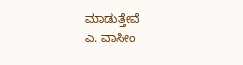ಮಾಡುತ್ತೇವೆ
ಎ. ವಾಸೀಂ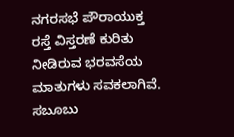ನಗರಸಭೆ ಪೌರಾಯುಕ್ತ
ರಸ್ತೆ ವಿಸ್ತರಣೆ ಕುರಿತು ನೀಡಿರುವ ಭರವಸೆಯ ಮಾತುಗಳು ಸವಕಲಾಗಿವೆ. ಸಬೂಬು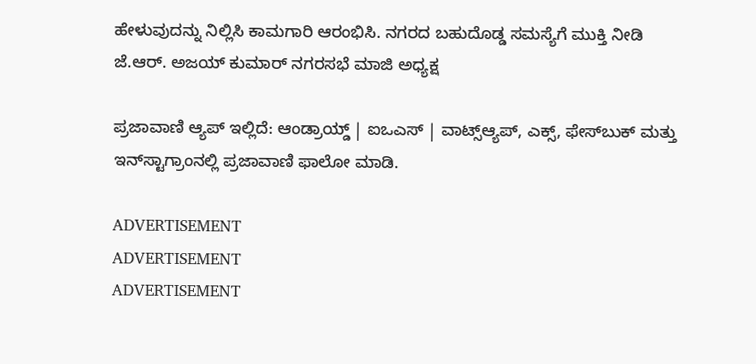ಹೇಳುವುದನ್ನು ನಿಲ್ಲಿಸಿ ಕಾಮಗಾರಿ ಆರಂಭಿಸಿ. ನಗರದ ಬಹುದೊಡ್ಡ ಸಮಸ್ಯೆಗೆ ಮುಕ್ತಿ ನೀಡಿ
ಜೆ.ಆರ್. ಅಜಯ್ ಕುಮಾರ್ ನಗರಸಭೆ ಮಾಜಿ ಅಧ್ಯಕ್ಷ

ಪ್ರಜಾವಾಣಿ ಆ್ಯಪ್ ಇಲ್ಲಿದೆ: ಆಂಡ್ರಾಯ್ಡ್ | ಐಒಎಸ್ | ವಾಟ್ಸ್ಆ್ಯಪ್, ಎಕ್ಸ್, ಫೇಸ್‌ಬುಕ್ ಮತ್ತು ಇನ್‌ಸ್ಟಾಗ್ರಾಂನಲ್ಲಿ ಪ್ರಜಾವಾಣಿ ಫಾಲೋ ಮಾಡಿ.

ADVERTISEMENT
ADVERTISEMENT
ADVERTISEMENT